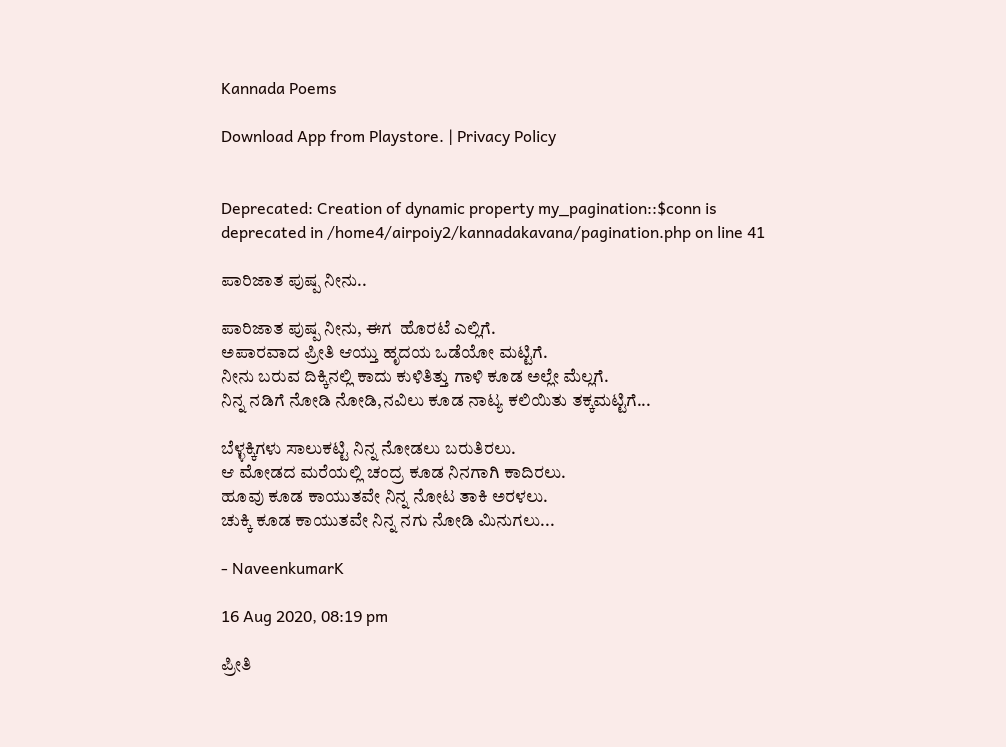Kannada Poems

Download App from Playstore. | Privacy Policy


Deprecated: Creation of dynamic property my_pagination::$conn is deprecated in /home4/airpoiy2/kannadakavana/pagination.php on line 41

ಪಾರಿಜಾತ ಪುಷ್ಪ ನೀನು..

ಪಾರಿಜಾತ ಪುಷ್ಪ ನೀನು, ಈಗ  ಹೊರಟೆ ಎಲ್ಲಿಗೆ.
ಅಪಾರವಾದ ಪ್ರೀತಿ ಆಯ್ತು ಹೃದಯ ಒಡೆಯೋ ಮಟ್ಟಿಗೆ.
ನೀನು ಬರುವ ದಿಕ್ಕಿನಲ್ಲಿ ಕಾದು ಕುಳಿತಿತ್ತು ಗಾಳಿ ಕೂಡ ಅಲ್ಲೇ ಮೆಲ್ಲಗೆ.
ನಿನ್ನ ನಡಿಗೆ ನೋಡಿ ನೋಡಿ,ನವಿಲು ಕೂಡ ನಾಟ್ಯ ಕಲಿಯಿತು ತಕ್ಕಮಟ್ಟಿಗೆ...

ಬೆಳ್ಳಕ್ಕಿಗಳು ಸಾಲುಕಟ್ಟಿ ನಿನ್ನ ನೋಡಲು ಬರುತಿರಲು.
ಆ ಮೋಡದ ಮರೆಯಲ್ಲಿ ಚಂದ್ರ ಕೂಡ ನಿನಗಾಗಿ ಕಾದಿರಲು.
ಹೂವು ಕೂಡ ಕಾಯುತವೇ ನಿನ್ನ ನೋಟ ತಾಕಿ ಅರಳಲು.
ಚುಕ್ಕಿ ಕೂಡ ಕಾಯುತವೇ ನಿನ್ನ ನಗು ನೋಡಿ ಮಿನುಗಲು...

- NaveenkumarK

16 Aug 2020, 08:19 pm

ಪ್ರೀತಿ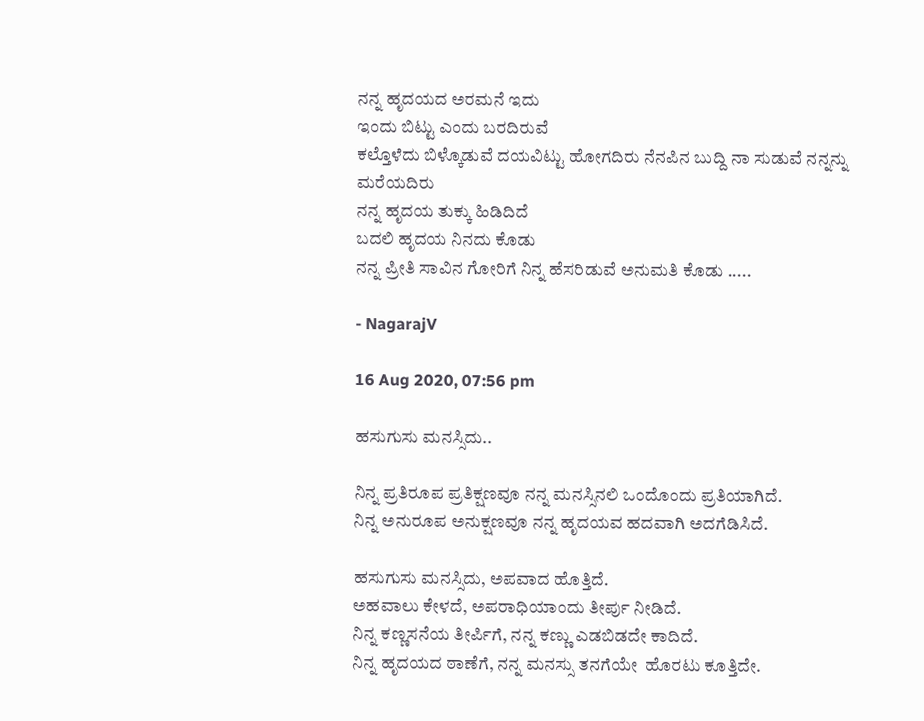ನನ್ನ ಹೃದಯದ ಅರಮನೆ ಇದು
ಇಂದು ಬಿಟ್ಟು ಎಂದು ಬರದಿರುವೆ
ಕಲ್ತೊಳೆದು ಬಿಳ್ಕೊಡುವೆ ದಯವಿಟ್ಟು ಹೋಗದಿರು ನೆನಪಿನ ಬುದ್ದಿ ನಾ ಸುಡುವೆ ನನ್ನನ್ನು ಮರೆಯದಿರು
ನನ್ನ ಹೃದಯ ತುಕ್ಕು ಹಿಡಿದಿದೆ
ಬದಲಿ ಹೃದಯ ನಿನದು ಕೊಡು
ನನ್ನ ಪ್ರೀತಿ ಸಾವಿನ ಗೋರಿಗೆ ನಿನ್ನ ಹೆಸರಿಡುವೆ ಅನುಮತಿ ಕೊಡು .....

- NagarajV

16 Aug 2020, 07:56 pm

ಹಸುಗುಸು ಮನಸ್ಸಿದು..

ನಿನ್ನ ಪ್ರತಿರೂಪ ಪ್ರತಿಕ್ಷಣವೂ ನನ್ನ ಮನಸ್ಸಿನಲಿ ಒಂದೊಂದು ಪ್ರತಿಯಾಗಿದೆ.
ನಿನ್ನ ಅನುರೂಪ ಅನುಕ್ಷಣವೂ ನನ್ನ ಹೃದಯವ ಹದವಾಗಿ ಅದಗೆಡಿಸಿದೆ.

ಹಸುಗುಸು ಮನಸ್ಸಿದು, ಅಪವಾದ ಹೊತ್ತಿದೆ.
ಅಹವಾಲು ಕೇಳದೆ, ಅಪರಾಧಿಯಾಂದು ತೀರ್ಪು ನೀಡಿದೆ.
ನಿನ್ನ ಕಣ್ಣಸನೆಯ ತೀರ್ಪಿಗೆ, ನನ್ನ ಕಣ್ಣು ಎಡಬಿಡದೇ ಕಾದಿದೆ.
ನಿನ್ನ ಹೃದಯದ ಠಾಣೆಗೆ, ನನ್ನ ಮನಸ್ಸು ತನಗೆಯೇ  ಹೊರಟು ಕೂತ್ತಿದೇ.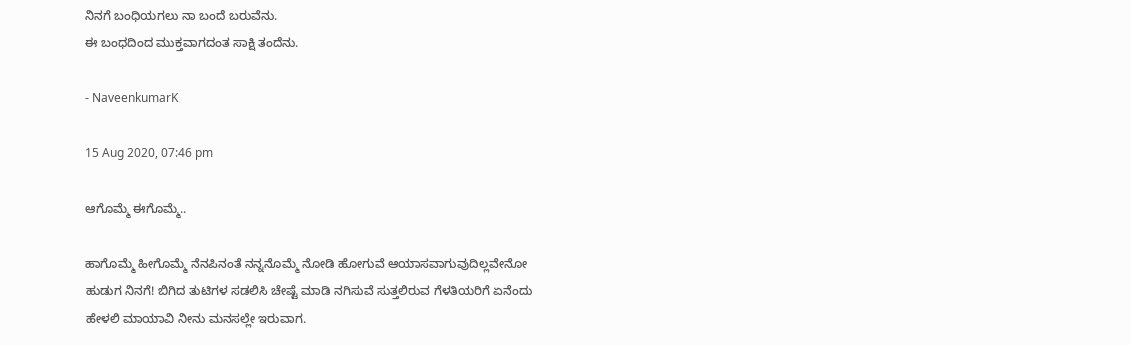ನಿನಗೆ ಬಂಧಿಯಗಲು ನಾ ಬಂದೆ ಬರುವೆನು.
ಈ ಬಂಧದಿಂದ ಮುಕ್ತವಾಗದಂತ ಸಾಕ್ಷಿ ತಂದೆನು.

- NaveenkumarK

15 Aug 2020, 07:46 pm

ಆಗೊಮ್ಮೆ ಈಗೊಮ್ಮೆ..

ಹಾಗೊಮ್ಮೆ ಹೀಗೊಮ್ಮೆ ನೆನಪಿನಂತೆ ನನ್ನನೊಮ್ಮೆ ನೋಡಿ ಹೋಗುವೆ ಆಯಾಸವಾಗುವುದಿಲ್ಲವೇನೋ ಹುಡುಗ ನಿನಗೆ! ಬಿಗಿದ ತುಟಿಗಳ ಸಡಲಿಸಿ ಚೇಷ್ಟೆ ಮಾಡಿ ನಗಿಸುವೆ ಸುತ್ತಲಿರುವ ಗೆಳತಿಯರಿಗೆ ಏನೆಂದು ಹೇಳಲಿ ಮಾಯಾವಿ ನೀನು ಮನಸಲ್ಲೇ ಇರುವಾಗ.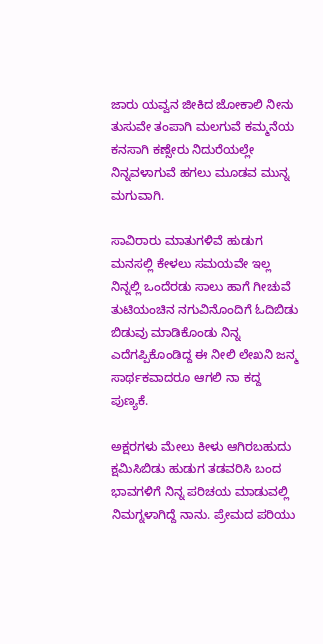ಜಾರು ಯವ್ವನ ಜೀಕಿದ ಜೋಕಾಲಿ ನೀನು ತುಸುವೇ ತಂಪಾಗಿ ಮಲಗುವೆ ಕಮ್ಮನೆಯ ಕನಸಾಗಿ ಕಣ್ಸೇರು ನಿದುರೆಯಲ್ಲೇ ನಿನ್ನವಳಾಗುವೆ ಹಗಲು ಮೂಡವ ಮುನ್ನ ಮಗುವಾಗಿ.

ಸಾವಿರಾರು ಮಾತುಗಳಿವೆ ಹುಡುಗ ಮನಸಲ್ಲಿ ಕೇಳಲು ಸಮಯವೇ ಇಲ್ಲ ನಿನ್ನಲ್ಲಿ ಒಂದೆರಡು ಸಾಲು ಹಾಗೆ ಗೀಚುವೆ ತುಟಿಯಂಚಿನ ನಗುವಿನೊಂದಿಗೆ ಓದಿಬಿಡು ಬಿಡುವು ಮಾಡಿಕೊಂಡು ನಿನ್ನ ಎದೆಗಪ್ಪಿಕೊಂಡಿದ್ದ ಈ ನೀಲಿ ಲೇಖನಿ ಜನ್ಮ ಸಾರ್ಥಕವಾದರೂ ಆಗಲಿ ನಾ ಕದ್ದ ಪುಣ್ಯಕೆ.

ಅಕ್ಷರಗಳು ಮೇಲು ಕೀಳು ಆಗಿರಬಹುದು ಕ್ಷಮಿಸಿಬಿಡು ಹುಡುಗ ತಡವರಿಸಿ ಬಂದ ಭಾವಗಳಿಗೆ ನಿನ್ನ ಪರಿಚಯ ಮಾಡುವಲ್ಲಿ ನಿಮಗ್ನಳಾಗಿದ್ದೆ ನಾನು. ಪ್ರೇಮದ ಪರಿಯು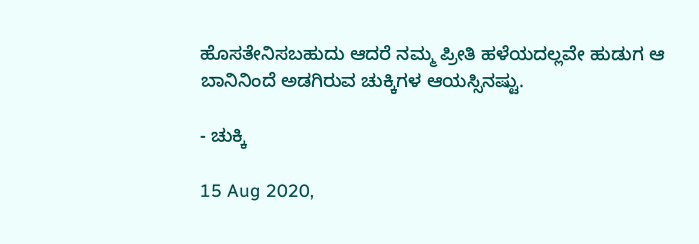ಹೊಸತೇನಿಸಬಹುದು ಆದರೆ ನಮ್ಮ ಪ್ರೀತಿ ಹಳೆಯದಲ್ಲವೇ ಹುಡುಗ ಆ ಬಾನಿನಿಂದೆ ಅಡಗಿರುವ ಚುಕ್ಕಿಗಳ ಆಯಸ್ಸಿನಷ್ಟು.

- ಚುಕ್ಕಿ

15 Aug 2020,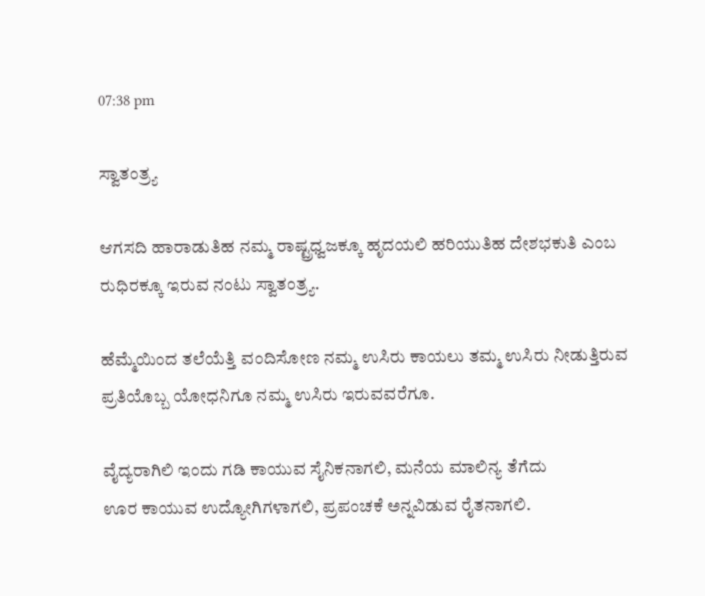07:38 pm

ಸ್ವಾತಂತ್ರ್ಯ

ಆಗಸದಿ ಹಾರಾಡುತಿಹ ನಮ್ಮ ರಾಷ್ಟ್ರಧ್ವಜಕ್ಕೂ ಹೃದಯಲಿ ಹರಿಯುತಿಹ ದೇಶಭಕುತಿ ಎಂಬ ರುಧಿರಕ್ಕೂ ಇರುವ ನಂಟು ಸ್ವಾತಂತ್ರ್ಯ.

ಹೆಮ್ಮೆಯಿಂದ ತಲೆಯೆತ್ತಿ ವಂದಿಸೋಣ ನಮ್ಮ ಉಸಿರು ಕಾಯಲು ತಮ್ಮ ಉಸಿರು ನೀಡುತ್ತಿರುವ ಪ್ರತಿಯೊಬ್ಬ ಯೋಧನಿಗೂ ನಮ್ಮ ಉಸಿರು ಇರುವವರೆಗೂ.

ವೈದ್ಯರಾಗಿಲಿ ಇಂದು ಗಡಿ ಕಾಯುವ ಸೈನಿಕನಾಗಲಿ, ಮನೆಯ ಮಾಲಿನ್ಯ ತೆಗೆದು
ಊರ ಕಾಯುವ ಉದ್ಯೋಗಿಗಳಾಗಲಿ, ಪ್ರಪಂಚಕೆ ಅನ್ನವಿಡುವ ರೈತನಾಗಲಿ.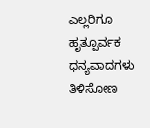ಎಲ್ಲರಿಗೂ ಹೃತ್ಪೂರ್ವಕ ಧನ್ಯವಾದಗಳು ತಿಳಿಸೋಣ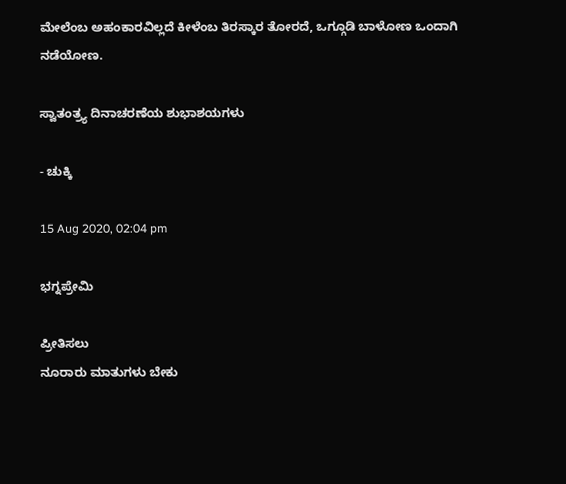ಮೇಲೆಂಬ ಅಹಂಕಾರವಿಲ್ಲದೆ ಕೀಳೆಂಬ ತಿರಸ್ಕಾರ ತೋರದೆ, ಒಗ್ಗೂಡಿ ಬಾಳೋಣ ಒಂದಾಗಿ ನಡೆಯೋಣ.

ಸ್ವಾತಂತ್ರ್ಯ ದಿನಾಚರಣೆಯ ಶುಭಾಶಯಗಳು

- ಚುಕ್ಕಿ

15 Aug 2020, 02:04 pm

ಭಗ್ನಪ್ರೇಮಿ

ಪ್ರೀತಿಸಲು
ನೂರಾರು ಮಾತುಗಳು ಬೇಕು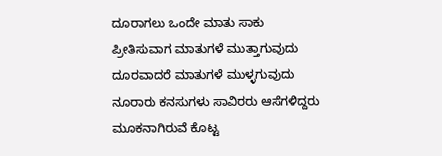ದೂರಾಗಲು ಒಂದೇ ಮಾತು ಸಾಕು
ಪ್ರೀತಿಸುವಾಗ ಮಾತುಗಳೆ ಮುತ್ತಾಗುವುದು
ದೂರವಾದರೆ ಮಾತುಗಳೆ ಮುಳ್ಳಗುವುದು
ನೂರಾರು ಕನಸುಗಳು ಸಾವಿರರು ಆಸೆಗಳಿದ್ದರು
ಮೂಕನಾಗಿರುವೆ ಕೊಟ್ಟ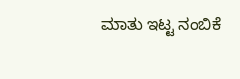ಮಾತು ಇಟ್ಟ ನಂಬಿಕೆ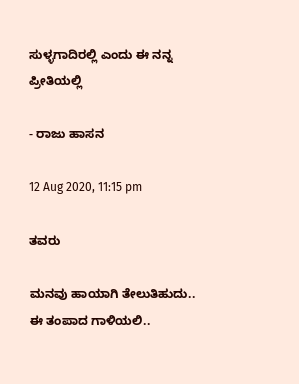ಸುಳ್ಳಗಾದಿರಲ್ಲಿ ಎಂದು ಈ ನನ್ನ ಪ್ರೀತಿಯಲ್ಲಿ

- ರಾಜು ಹಾಸನ

12 Aug 2020, 11:15 pm

ತವರು

ಮನವು ಹಾಯಾಗಿ ತೇಲುತಿಹುದು..
ಈ ತಂಪಾದ ಗಾಳಿಯಲಿ..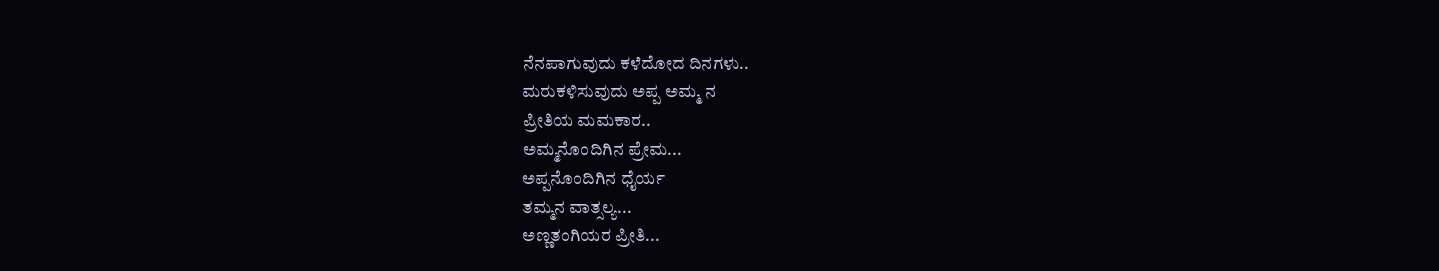ನೆನಪಾಗುವುದು ಕಳೆದೋದ ದಿನಗಳು..
ಮರುಕಳಿಸುವುದು ಅಪ್ಪ ಅಮ್ಮ ನ
ಪ್ರೀತಿಯ ಮಮಕಾರ..
ಅಮ್ಮನೊಂದಿಗಿನ‌ ಪ್ರೇಮ...
ಅಪ್ಪನೊಂದಿಗಿನ ಧೈರ್ಯ
ತಮ್ಮನ ವಾತ್ಸಲ್ಯ...
ಅಣ್ಣ‌ತಂಗಿಯರ‌ ಪ್ರೀತಿ...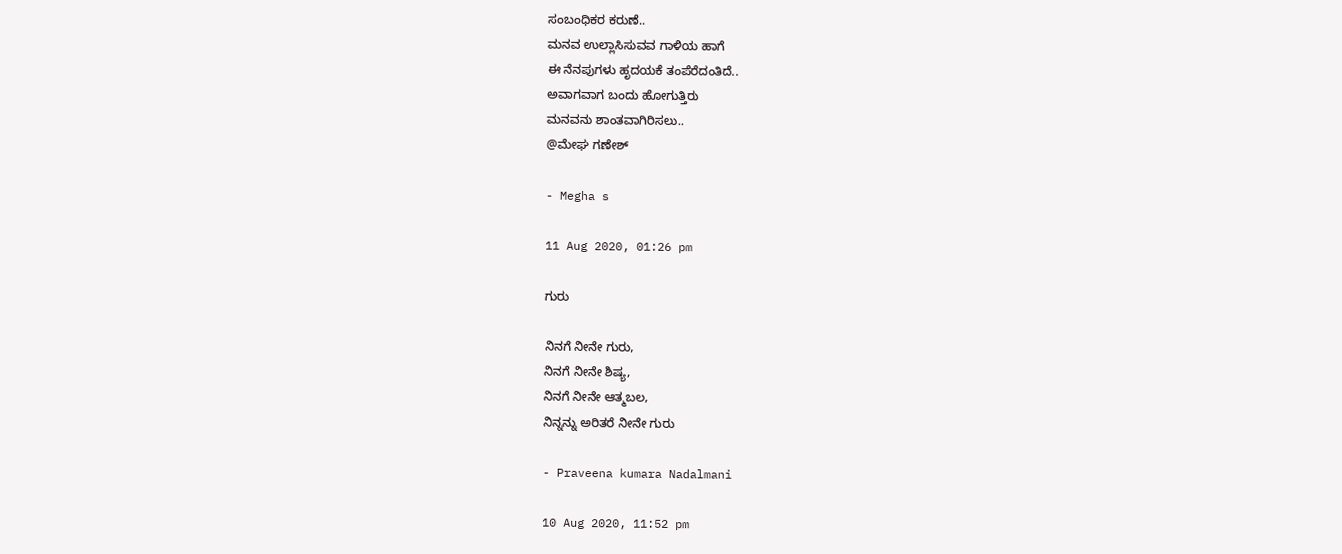ಸಂಬಂಧಿಕರ ಕರುಣೆ..
ಮನವ ಉಲ್ಲಾಸಿಸುವವ ಗಾಳಿಯ ಹಾಗೆ
ಈ ನೆನಪುಗಳು ಹೃದಯಕೆ ತಂಪೆರೆದಂತಿದೆ..
ಅವಾಗವಾಗ ಬಂದು‌‌‌ ಹೋಗುತ್ತಿರು
ಮನವನು‌ ಶಾಂತವಾಗಿರಿಸಲು..
@ಮೇಘ ಗಣೇಶ್

- Megha s

11 Aug 2020, 01:26 pm

ಗುರು

ನಿನಗೆ ನೀನೇ ಗುರು,
ನಿನಗೆ ನೀನೇ ಶಿಷ್ಯ,
ನಿನಗೆ ನೀನೇ ಆತ್ಮಬಲ,
ನಿನ್ನನ್ನು ಅರಿತರೆ ನೀನೇ ಗುರು

- Praveena kumara Nadalmani

10 Aug 2020, 11:52 pm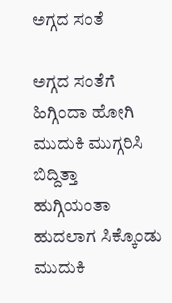ಅಗ್ಗದ ಸಂತೆ

ಅಗ್ಗದ ಸಂತೆಗೆ ಹಿಗ್ಗಿಂದಾ ಹೋಗಿ
ಮುದುಕಿ ಮುಗ್ಗರಿಸಿ ಬಿದ್ದಿತ್ತಾ
ಹುಗ್ಗಿಯಂತಾ ಹುದಲಾಗ ಸಿಕ್ಕೊಂಡು
ಮುದುಕಿ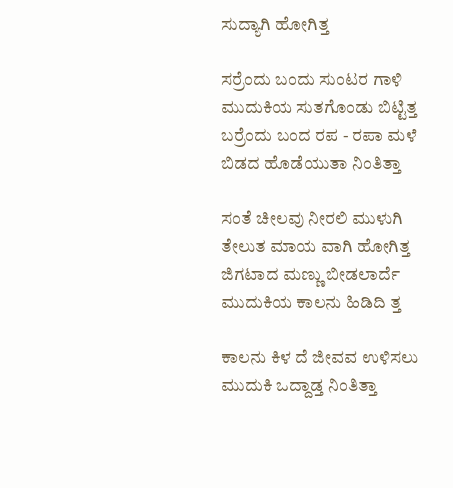ಸುದ್ಯಾಗಿ ಹೋಗಿತ್ತ

ಸರ್ರೆಂದು ಬಂದು ಸುಂಟರ ಗಾಳಿ
ಮುದುಕಿಯ ಸುತಗೊಂಡು ಬಿಟ್ಟಿತ್ತ
ಬರ್ರೆಂದು ಬಂದ ರಪ - ರಪಾ ಮಳೆ
ಬಿಡದ ಹೊಡೆಯುತಾ ನಿಂತಿತ್ತಾ

ಸಂತೆ ಚೀಲವು ನೀರಲಿ ಮುಳುಗಿ
ತೇಲುತ ಮಾಯ ವಾಗಿ ಹೋಗಿತ್ತ
ಜಿಗಟಾದ ಮಣ್ಣು ಬೀಡಲಾರ್ದೆ
ಮುದುಕಿಯ ಕಾಲನು ಹಿಡಿದಿ ತ್ತ

ಕಾಲನು ಕಿಳ ದೆ ಜೀವವ ಉಳಿಸಲು
ಮುದುಕಿ ಒದ್ದಾಡ್ತ ನಿಂತಿತ್ತಾ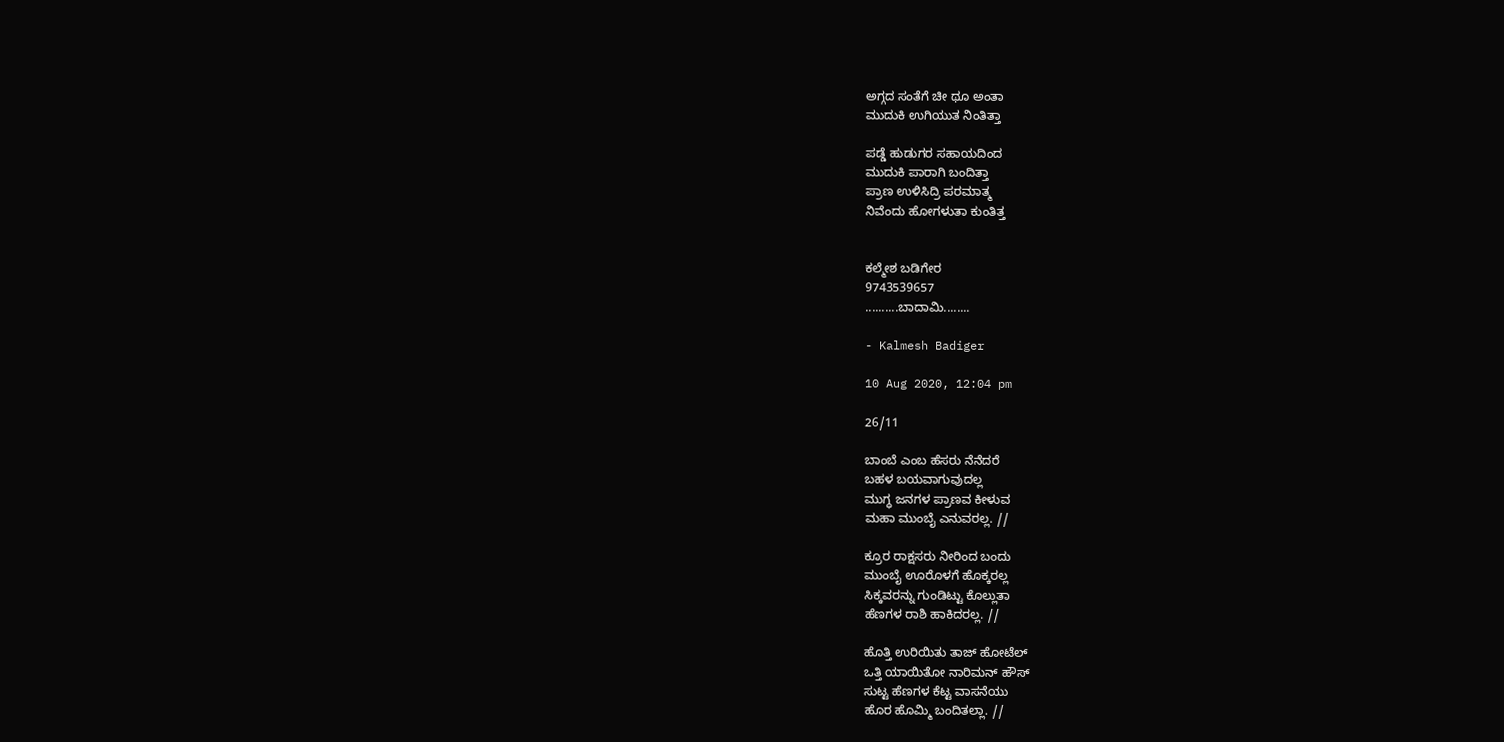ಅಗ್ಗದ ಸಂತೆಗೆ ಚೀ ಥೂ ಅಂತಾ
ಮುದುಕಿ ಉಗಿಯುತ ನಿಂತಿತ್ತಾ

ಪಡ್ಡೆ ಹುಡುಗರ ಸಹಾಯದಿಂದ
ಮುದುಕಿ ಪಾರಾಗಿ ಬಂದಿತ್ತಾ
ಪ್ರಾಣ ಉಳಿಸಿದ್ರಿ ಪರಮಾತ್ಮ
ನಿವೆಂದು ಹೋಗಳುತಾ ಕುಂತಿತ್ತ


ಕಲ್ಮೇಶ ಬಡಿಗೇರ
9743539657
..........ಬಾದಾಮಿ........

- Kalmesh Badiger

10 Aug 2020, 12:04 pm

26/11

ಬಾಂಬೆ ಎಂಬ ಹೆಸರು ನೆನೆದರೆ
ಬಹಳ ಬಯವಾಗುವುದಲ್ಲ
ಮುಗ್ಧ ಜನಗಳ ಪ್ರಾಣವ ಕೀಳುವ
ಮಹಾ ಮುಂಬೈ ಎನುವರಲ್ಲ. //

ಕ್ರೂರ ರಾಕ್ಷಸರು ನೀರಿಂದ ಬಂದು
ಮುಂಬೈ ಊರೊಳಗೆ ಹೊಕ್ಕರಲ್ಲ
ಸಿಕ್ಕವರನ್ನು ಗುಂಡಿಟ್ಟು ಕೊಲ್ಲುತಾ
ಹೆಣಗಳ ರಾಶಿ ಹಾಕಿದರಲ್ಲ. //

ಹೊತ್ತಿ ಉರಿಯಿತು ತಾಜ್ ಹೋಟೆಲ್
ಒತ್ತಿ ಯಾಯಿತೋ ನಾರಿಮನ್ ಹೌಸ್
ಸುಟ್ಟ ಹೆಣಗಳ ಕೆಟ್ಟ ವಾಸನೆಯು
ಹೊರ ಹೊಮ್ಮಿ ಬಂದಿತಲ್ಲಾ. //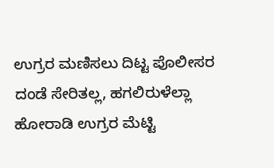ಉಗ್ರರ ಮಣಿಸಲು ದಿಟ್ಟ ಪೊಲೀಸರ
ದಂಡೆ ಸೇರಿತಲ್ಲ, ಹಗಲಿರುಳೆಲ್ಲಾ
ಹೋರಾಡಿ ಉಗ್ರರ ಮೆಟ್ಟಿ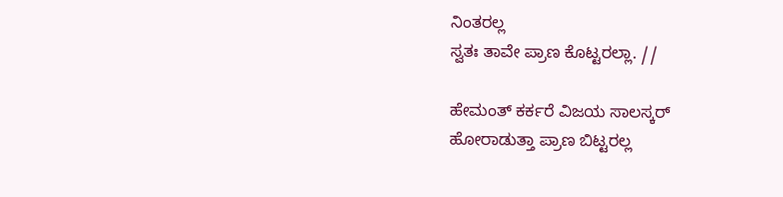ನಿಂತರಲ್ಲ
ಸ್ವತಃ ತಾವೇ ಪ್ರಾಣ ಕೊಟ್ಟರಲ್ಲಾ. //

ಹೇಮಂತ್ ಕರ್ಕರೆ ವಿಜಯ ಸಾಲಸ್ಕರ್
ಹೋರಾಡುತ್ತಾ ಪ್ರಾಣ ಬಿಟ್ಟರಲ್ಲ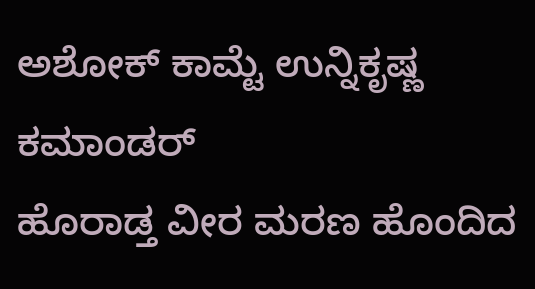ಅಶೋಕ್ ಕಾಮ್ಟೆ ಉನ್ನಿಕೃಷ್ಣ ಕಮಾಂಡರ್
ಹೊರಾಡ್ತ ವೀರ ಮರಣ ಹೊಂದಿದ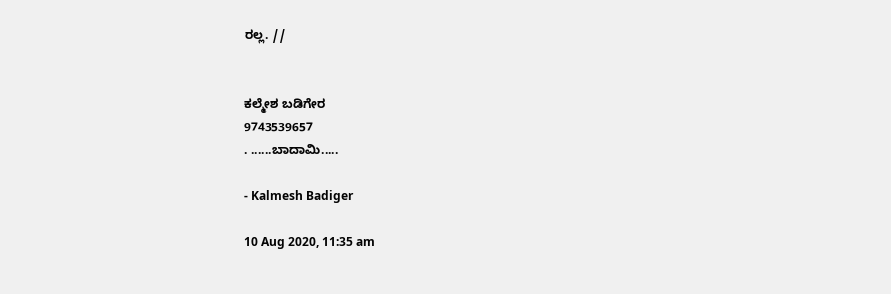ರಲ್ಲ. //


ಕಲ್ಮೇಶ ಬಡಿಗೇರ
9743539657
. ......ಬಾದಾಮಿ.....

- Kalmesh Badiger

10 Aug 2020, 11:35 am